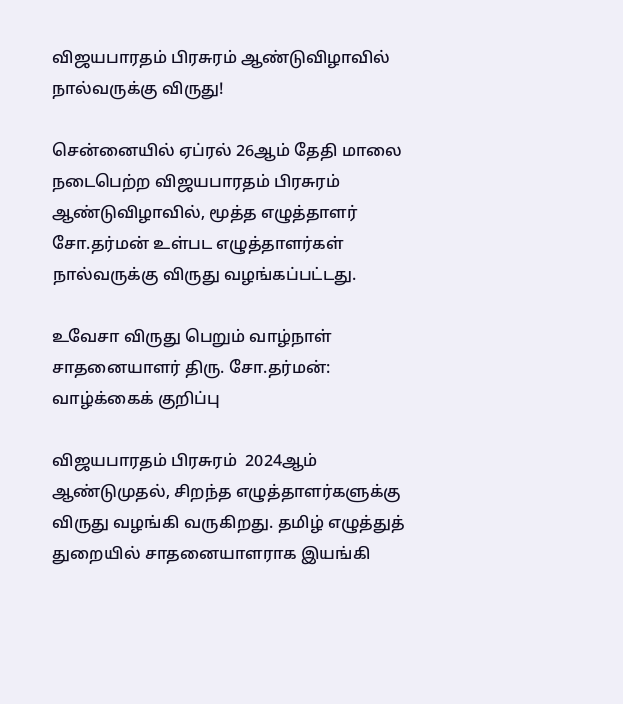விஜயபாரதம் பிரசுரம் ஆண்டுவிழாவில் நால்வருக்கு விருது!

சென்னையில் ஏப்ரல் 26ஆம் தேதி மாலை நடைபெற்ற விஜயபாரதம் பிரசுரம் ஆண்டுவிழாவில், மூத்த எழுத்தாளர் சோ.தர்மன் உள்பட எழுத்தாளர்கள் நால்வருக்கு விருது வழங்கப்பட்டது.

உவேசா விருது பெறும் வாழ்நாள் சாதனையாளர் திரு. சோ.தர்மன்: வாழ்க்கைக் குறிப்பு

விஜயபாரதம் பிரசுரம்  2024ஆம் ஆண்டுமுதல், சிறந்த எழுத்தாளர்களுக்கு விருது வழங்கி வருகிறது. தமிழ் எழுத்துத் துறையில் சாதனையாளராக இயங்கி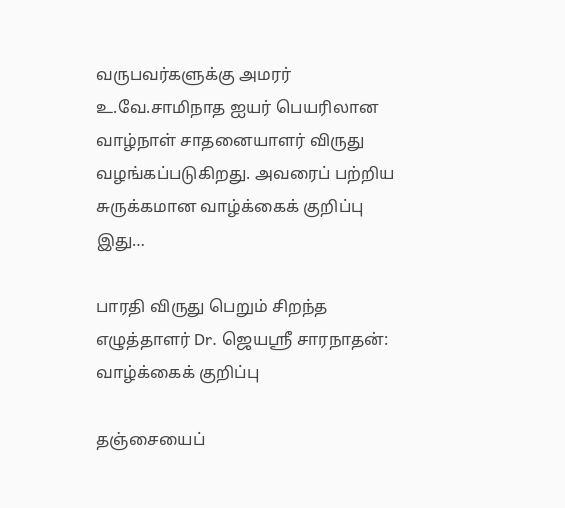வருபவர்களுக்கு அமரர் உ.வே.சாமிநாத ஐயர் பெயரிலான வாழ்நாள் சாதனையாளர் விருது வழங்கப்படுகிறது. அவரைப் பற்றிய சுருக்கமான வாழ்க்கைக் குறிப்பு இது…

பாரதி விருது பெறும் சிறந்த எழுத்தாளர் Dr. ஜெயஸ்ரீ சாரநாதன்: வாழ்க்கைக் குறிப்பு

தஞ்சையைப்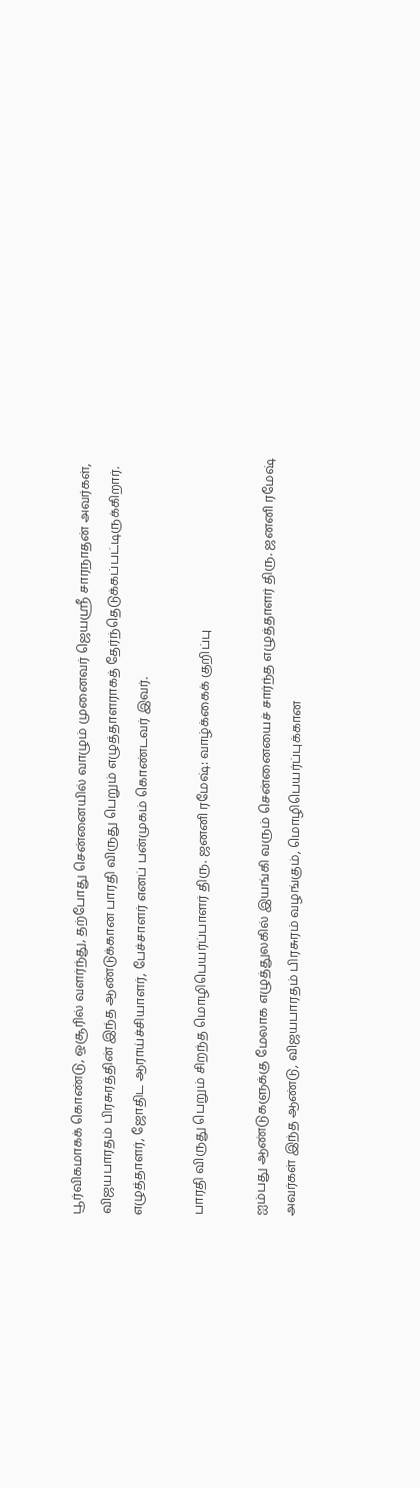பூர்விகமாகக் கொண்டு, ஒசூரில் வளர்ந்து, தற்போது சென்னையில் வாழும் முனைவர் ஜெயஸ்ரீ சாரநாதன் அவர்கள், விஜயபாரதம் பிரசுரத்தின் இந்த ஆண்டுக்கான பாரதி விருது பெறும் எழுத்தாளராகத் தேர்ந்தெடுக்கப்பட்டிருக்கிறார். எழுத்தாளர், ஜோதிட ஆராய்ச்சியாளர், பேச்சாளர் எனப் பன்முகம் கொண்டவர் இவர்.

பாரதி விருது பெறும் சிறந்த மொழிபெயர்ப்பாளர் திரு. ஜனனி ரமேஷ்: வாழ்க்கைக் குறிப்பு

ஐம்பது ஆண்டுகளுக்கு மேலாக எழுத்துலகில் இயங்கி வரும் சென்னையைச் சார்ந்த எழுத்தாளர் திரு. ஜனனி ரமேஷ் அவர்கள் இந்த ஆண்டு, விஜயபாரதம் பிரசுரம் வழங்கும், மொழிபெயர்ப்புக்கான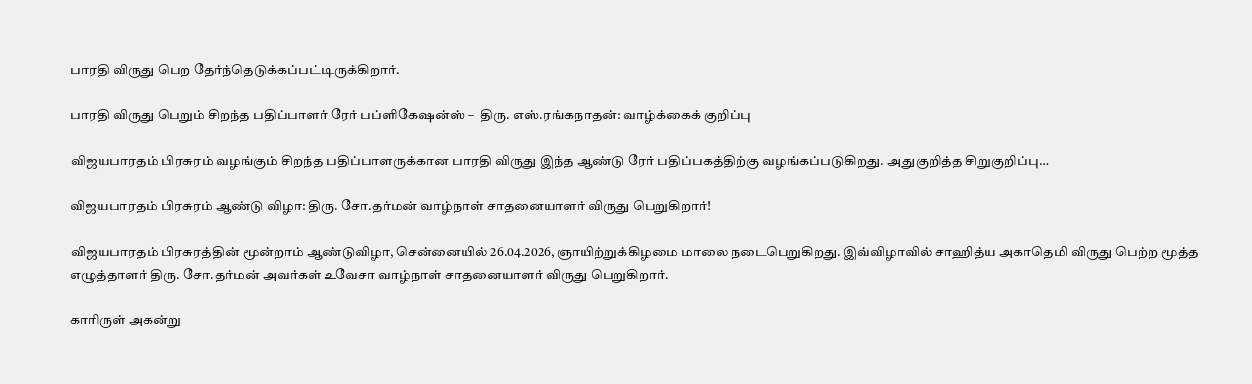பாரதி விருது பெற தேர்ந்தெடுக்கப்பட்டிருக்கிறார்.

பாரதி விருது பெறும் சிறந்த பதிப்பாளர் ரேர் பப்ளிகேஷன்ஸ் –  திரு. எஸ்.ரங்கநாதன்: வாழ்க்கைக் குறிப்பு

விஜயபாரதம் பிரசுரம் வழங்கும் சிறந்த பதிப்பாளருக்கான பாரதி விருது இந்த ஆண்டு ரேர் பதிப்பகத்திற்கு வழங்கப்படுகிறது. அதுகுறித்த சிறுகுறிப்பு…

விஜயபாரதம் பிரசுரம் ஆண்டு விழா: திரு. சோ.தர்மன் வாழ்நாள் சாதனையாளர் விருது பெறுகிறார்!

விஜயபாரதம் பிரசுரத்தின் மூன்றாம் ஆண்டுவிழா, சென்னையில் 26.04.2026, ஞாயிற்றுக்கிழமை மாலை நடைபெறுகிறது. இவ்விழாவில் சாஹித்ய அகாதெமி விருது பெற்ற மூத்த எழுத்தாளர் திரு. சோ.தர்மன் அவர்கள் உவேசா வாழ்நாள் சாதனையாளர் விருது பெறுகிறார்.

காரிருள் அகன்று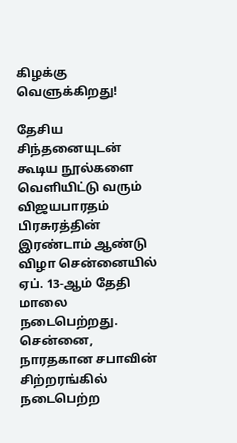கிழக்கு வெளுக்கிறது!

தேசிய சிந்தனையுடன் கூடிய நூல்களை வெளியிட்டு வரும் விஜயபாரதம் பிரசுரத்தின் இரண்டாம் ஆண்டு விழா சென்னையில் ஏப். 13-ஆம் தேதி மாலை நடைபெற்றது. சென்னை, நாரதகான சபாவின் சிற்றரங்கில் நடைபெற்ற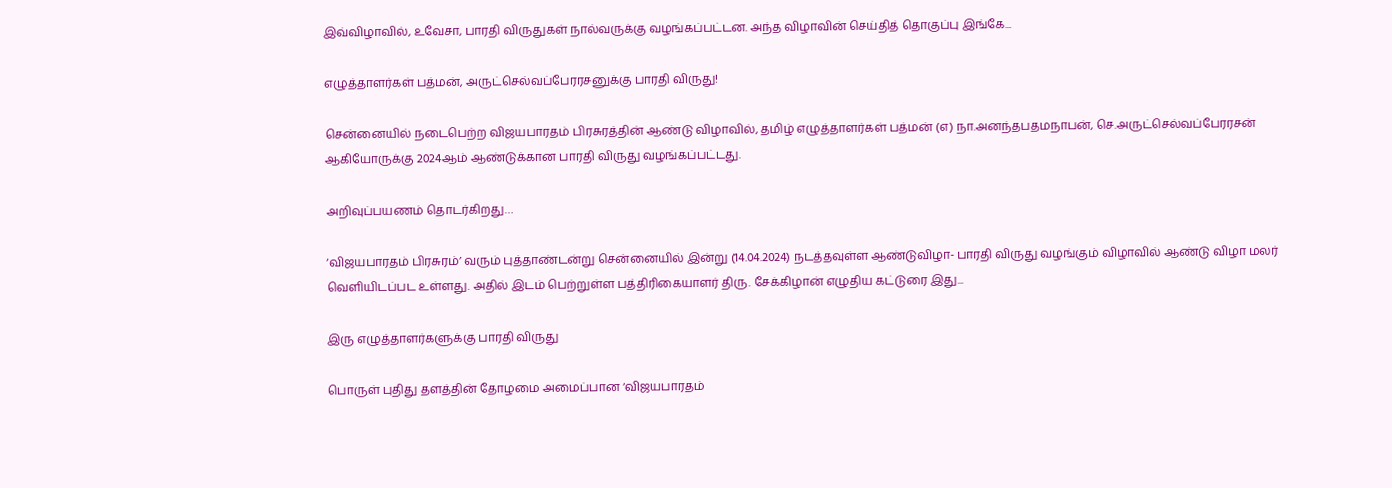இவ்விழாவில், உவேசா, பாரதி விருதுகள் நால்வருக்கு வழங்கப்பட்டன. அந்த விழாவின் செய்தித் தொகுப்பு இங்கே...

எழுத்தாளர்கள் பத்மன், அருட்செல்வப்பேரரசனுக்கு பாரதி விருது!

சென்னையில் நடைபெற்ற விஜயபாரதம் பிரசுரத்தின் ஆண்டு விழாவில், தமிழ் எழுத்தாளர்கள் பத்மன் (எ) நா.அனந்தபதமநாபன், செ.அருட்செல்வப்பேரரசன் ஆகியோருக்கு 2024ஆம் ஆண்டுக்கான பாரதி விருது வழங்கப்பட்டது.

அறிவுப்பயணம் தொடர்கிறது…

‘விஜயபாரதம் பிரசுரம்’ வரும் புத்தாண்டன்று சென்னையில் இன்று (14.04.2024) நடத்தவுள்ள ஆண்டுவிழா- பாரதி விருது வழங்கும் விழாவில் ஆண்டு விழா மலர் வெளியிடப்பட உள்ளது. அதில் இடம் பெற்றுள்ள பத்திரிகையாளர் திரு. சேக்கிழான் எழுதிய கட்டுரை இது...

இரு எழுத்தாளர்களுக்கு பாரதி விருது

பொருள் புதிது தளத்தின் தோழமை அமைப்பான ‘விஜயபாரதம்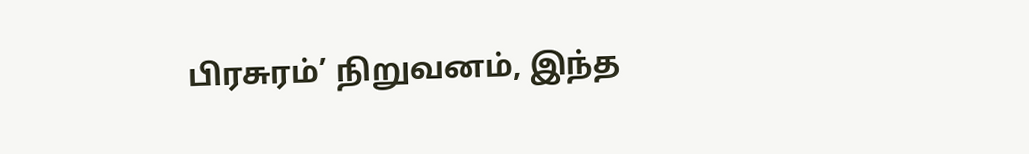பிரசுரம்’ நிறுவனம், இந்த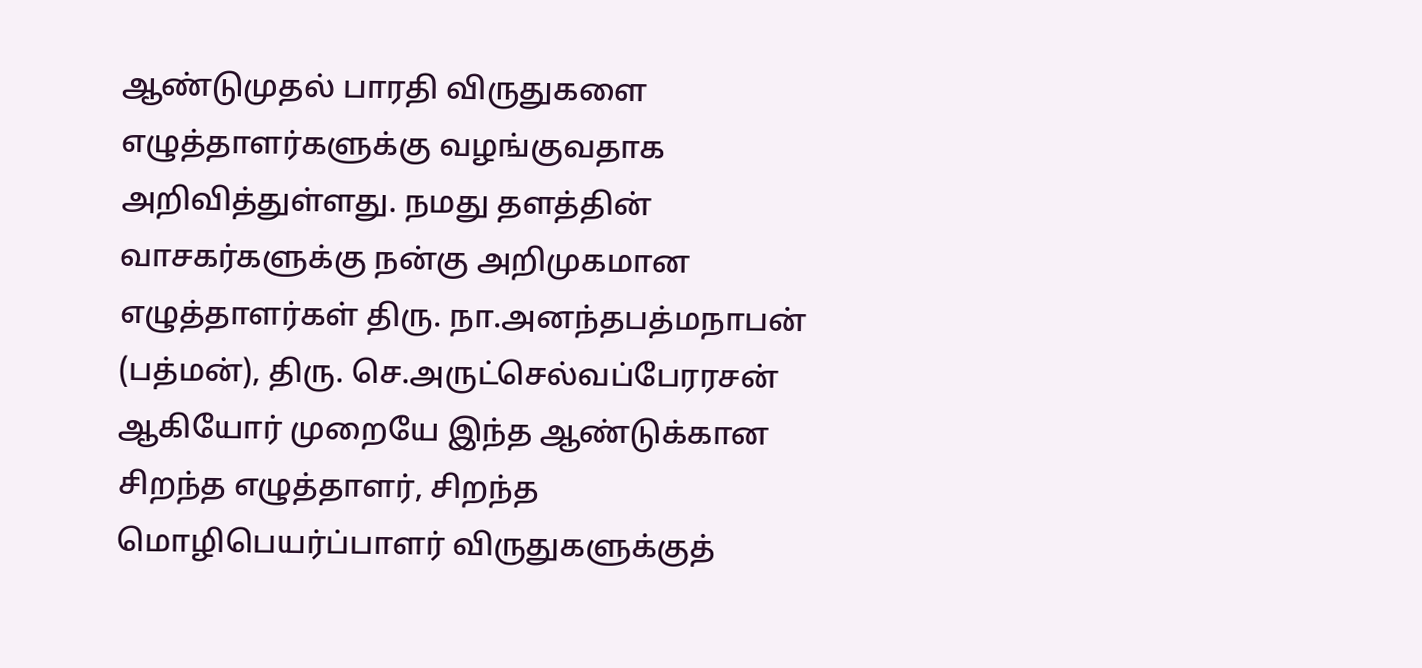ஆண்டுமுதல் பாரதி விருதுகளை எழுத்தாளர்களுக்கு வழங்குவதாக அறிவித்துள்ளது. நமது தளத்தின் வாசகர்களுக்கு நன்கு அறிமுகமான எழுத்தாளர்கள் திரு. நா.அனந்தபத்மநாபன் (பத்மன்), திரு. செ.அருட்செல்வப்பேரரசன் ஆகியோர் முறையே இந்த ஆண்டுக்கான சிறந்த எழுத்தாளர், சிறந்த மொழிபெயர்ப்பாளர் விருதுகளுக்குத்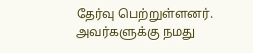தேர்வு பெற்றுள்ளனர். அவர்களுக்கு நமது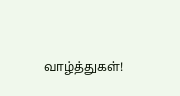வாழ்த்துகள்!